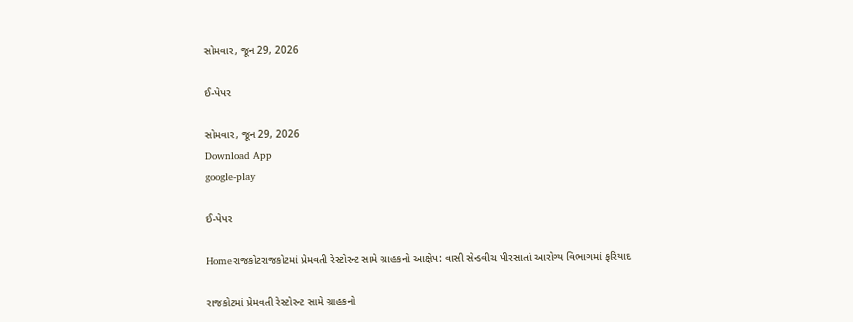સોમવાર, જૂન 29, 2026

ઈ-પેપર

સોમવાર, જૂન 29, 2026
Download App
google-play

ઈ-પેપર

Homeરાજકોટરાજકોટમાં પ્રેમવતી રેસ્ટોરન્ટ સામે ગ્રાહકનો આક્ષેપ: વાસી સેન્ડવીચ પીરસાતાં આરોગ્ય વિભાગમાં ફરિયાદ

રાજકોટમાં પ્રેમવતી રેસ્ટોરન્ટ સામે ગ્રાહકનો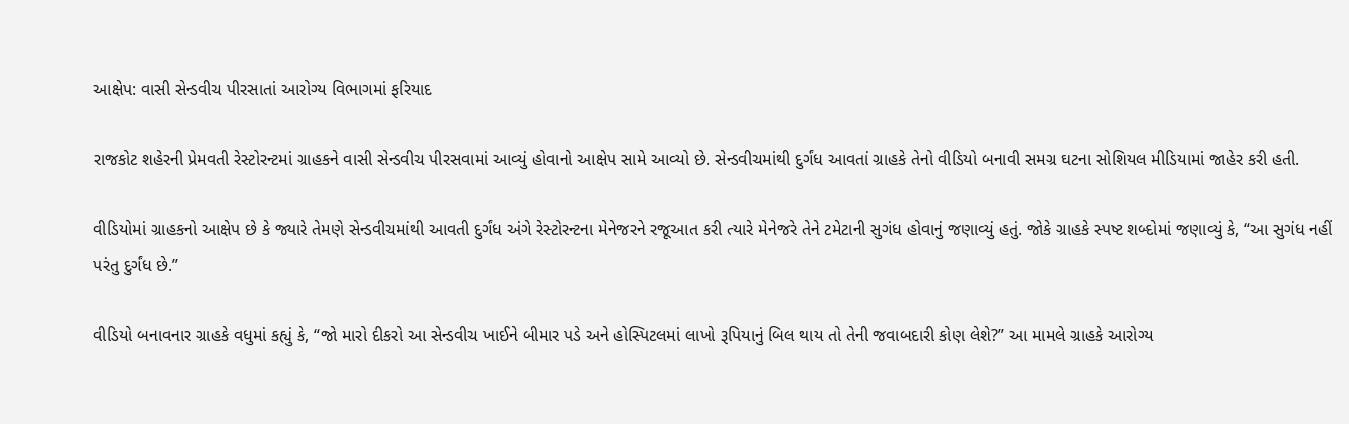આક્ષેપ: વાસી સેન્ડવીચ પીરસાતાં આરોગ્ય વિભાગમાં ફરિયાદ

રાજકોટ શહેરની પ્રેમવતી રેસ્ટોરન્ટમાં ગ્રાહકને વાસી સેન્ડવીચ પીરસવામાં આવ્યું હોવાનો આક્ષેપ સામે આવ્યો છે. સેન્ડવીચમાંથી દુર્ગંધ આવતાં ગ્રાહકે તેનો વીડિયો બનાવી સમગ્ર ઘટના સોશિયલ મીડિયામાં જાહેર કરી હતી.

વીડિયોમાં ગ્રાહકનો આક્ષેપ છે કે જ્યારે તેમણે સેન્ડવીચમાંથી આવતી દુર્ગંધ અંગે રેસ્ટોરન્ટના મેનેજરને રજૂઆત કરી ત્યારે મેનેજરે તેને ટમેટાની સુગંધ હોવાનું જણાવ્યું હતું. જોકે ગ્રાહકે સ્પષ્ટ શબ્દોમાં જણાવ્યું કે, “આ સુગંધ નહીં પરંતુ દુર્ગંધ છે.”

વીડિયો બનાવનાર ગ્રાહકે વધુમાં કહ્યું કે, “જો મારો દીકરો આ સેન્ડવીચ ખાઈને બીમાર પડે અને હોસ્પિટલમાં લાખો રૂપિયાનું બિલ થાય તો તેની જવાબદારી કોણ લેશે?” આ મામલે ગ્રાહકે આરોગ્ય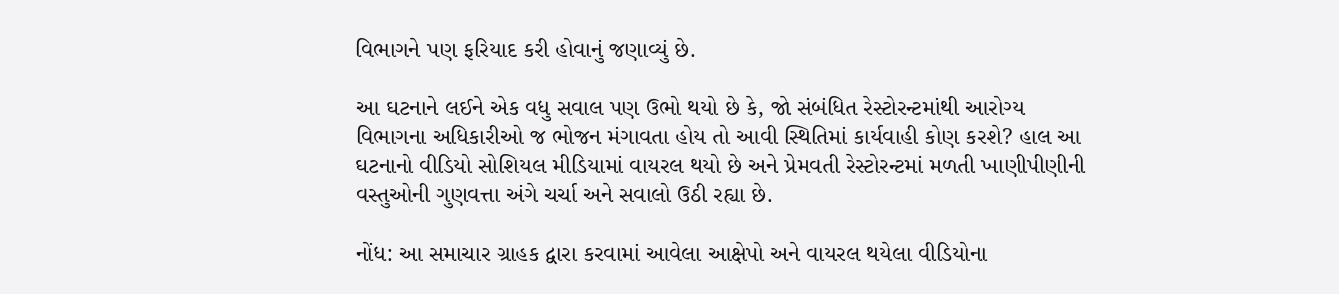વિભાગને પણ ફરિયાદ કરી હોવાનું જણાવ્યું છે.

આ ઘટનાને લઈને એક વધુ સવાલ પણ ઉભો થયો છે કે, જો સંબંધિત રેસ્ટોરન્ટમાંથી આરોગ્ય વિભાગના અધિકારીઓ જ ભોજન મંગાવતા હોય તો આવી સ્થિતિમાં કાર્યવાહી કોણ કરશે? હાલ આ ઘટનાનો વીડિયો સોશિયલ મીડિયામાં વાયરલ થયો છે અને પ્રેમવતી રેસ્ટોરન્ટમાં મળતી ખાણીપીણીની વસ્તુઓની ગુણવત્તા અંગે ચર્ચા અને સવાલો ઉઠી રહ્યા છે.

નોંધ: આ સમાચાર ગ્રાહક દ્વારા કરવામાં આવેલા આક્ષેપો અને વાયરલ થયેલા વીડિયોના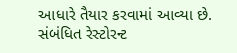આધારે તૈયાર કરવામાં આવ્યા છે. સંબંધિત રેસ્ટોરન્ટ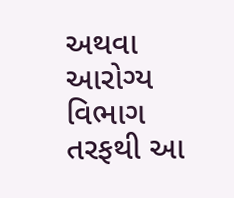અથવા આરોગ્ય વિભાગ તરફથી આ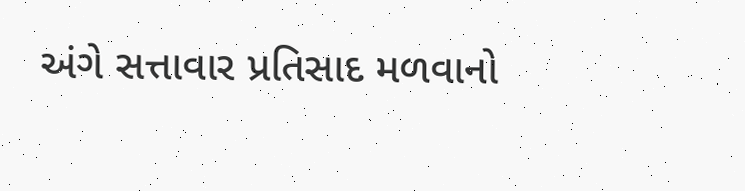અંગે સત્તાવાર પ્રતિસાદ મળવાનો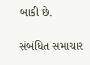બાકી છે.

સંબંધિત સમાચાર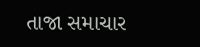તાજા સમાચાર